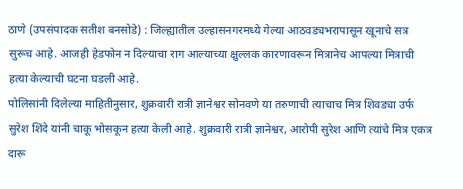ठाणे (उपसंपादक सतीश बनसोडे) : जिल्ह्यातील उल्हासनगरमध्ये गेल्या आठवड्यभरापासून खूनाचे सत्र सुरूच आहे. आजही हेडफोन न दिल्याचा राग आल्याच्या क्षुल्लक कारणावरून मित्रानेच आपल्या मित्राची हत्या केल्याची घटना घडली आहे.
पोलिसांनी दिलेल्या माहितीनुसार, शुक्रवारी रात्री ज्ञानेश्वर सोनवणे या तरुणाची त्याचाच मित्र शिवड्या उर्फ सुरेश शिंदे यांनी चाकू भोसकून हत्या केली आहे. शुक्रवारी रात्री ज्ञानेश्वर, आरोपी सुरेश आणि त्यांचे मित्र एकत्र दारू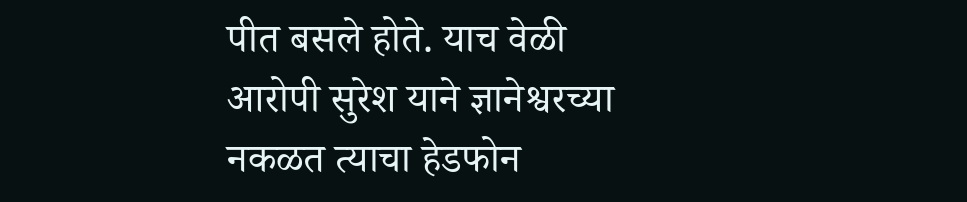पीत बसले होते. याच वेळी आरोपी सुरेश याने ज्ञानेश्वरच्या नकळत त्याचा हेडफोन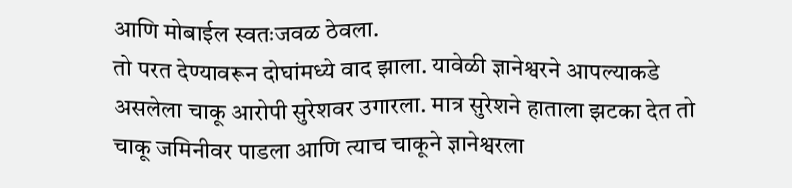आणि मोबाईल स्वतःजवळ ठेवला.
तो परत देण्यावरून दोघांमध्ये वाद झाला. यावेळी ज्ञानेश्वरने आपल्याकडे असलेला चाकू आरोपी सुरेशवर उगारला. मात्र सुरेशने हाताला झटका देत तो चाकू जमिनीवर पाडला आणि त्याच चाकूने ज्ञानेश्वरला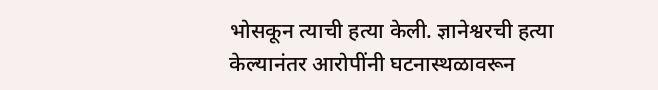भोसकून त्याची हत्या केली. ज्ञानेश्वरची हत्या केल्यानंतर आरोपींनी घटनास्थळावरून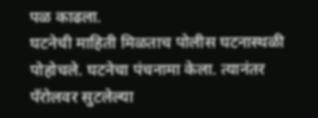पळ काढला.
घटनेची माहिती मिळताच पोलीस घटनास्थळी पोहोचले. घटनेचा पंचनामा केला. त्यानंतर पॅरोलवर सुटलेल्या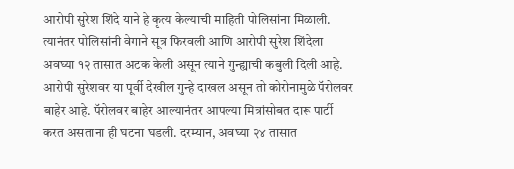आरोपी सुरेश शिंदे याने हे कृत्य केल्याची माहिती पोलिसांना मिळाली. त्यानंतर पोलिसांनी वेगाने सूत्र फिरवली आणि आरोपी सुरेश शिंदेला अवघ्या १२ तासात अटक केली असून त्याने गुन्ह्याची कबुली दिली आहे. आरोपी सुरेशवर या पूर्वी देखील गुन्हे दाखल असून तो कोरोनामुळे पॅरोलवर बाहेर आहे. पॅरोलवर बाहेर आल्यानंतर आपल्या मित्रांसोबत दारू पार्टी करत असताना ही घटना घडली. दरम्यान, अवघ्या २४ तासात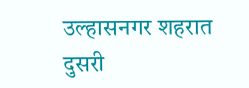उल्हासनगर शहरात दुसरी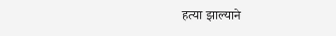हत्या झाल्याने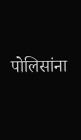पोलिसांना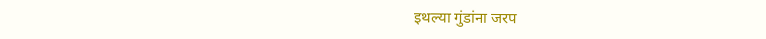इथल्या गुंडांना जरप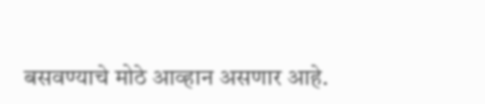बसवण्याचे मोठे आव्हान असणार आहे.